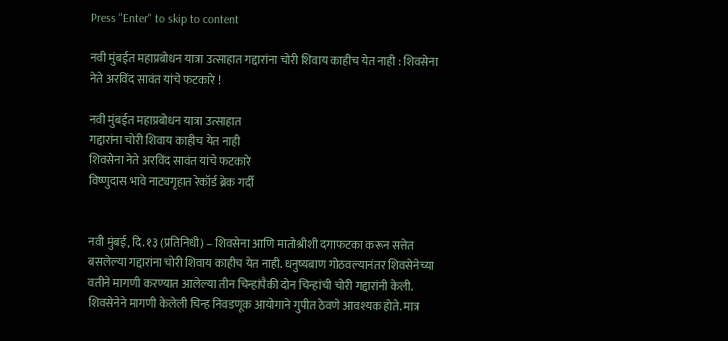Press "Enter" to skip to content

नवी मुंबईत महाप्रबोधन यात्रा उत्साहात गद्दारांना चोरी शिवाय काहीच येत नाही : शिवसेना नेते अरविंद सावंत यांचे फटकारे !

नवी मुंबईत महाप्रबोधन यात्रा उत्साहात
गद्दारांना चोरी शिवाय काहीच येत नाही
शिवसेना नेते अरविंद सावंत यांचे फटकारे
विष्णुदास भावे नाट्यगृहात रेकॉर्ड ब्रेक गर्दी


नवी मुंबई, दि. १३ (प्रतिनिधी) – शिवसेना आणि मातोश्रीशी दगाफटका करून सत्तेत बसलेल्या गद्दारांना चोरी शिवाय काहीच येत नाही. धनुष्यबाण गोठवल्यानंतर शिवसेनेच्या वतीने मागणी करण्यात आलेल्या तीन चिन्हांपैकी दोन चिन्हांची चोरी गद्दारांनी केली. शिवसेनेने मागणी केलेली चिन्ह निवडणूक आयोगाने गुपीत ठेवणे आवश्यक होते. मात्र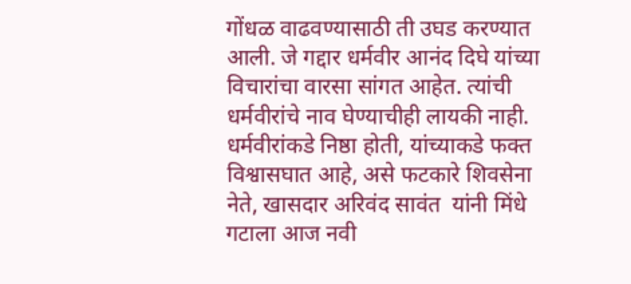गोंधळ वाढवण्यासाठी ती उघड करण्यात आली. जे गद्दार धर्मवीर आनंद दिघे यांच्या विचारांचा वारसा सांगत आहेत. त्यांची धर्मवीरांचे नाव घेण्याचीही लायकी नाही. धर्मवीरांकडे निष्ठा होती, यांच्याकडे फक्त विश्वासघात आहे, असे फटकारे शिवसेना नेते, खासदार अरिवंद सावंत  यांनी मिंधे गटाला आज नवी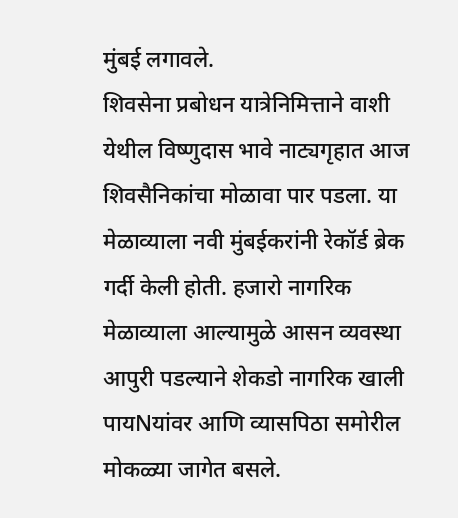मुंबई लगावले.
शिवसेना प्रबोधन यात्रेनिमित्ताने वाशी येथील विष्णुदास भावे नाट्यगृहात आज शिवसैनिकांचा मोळावा पार पडला. या मेळाव्याला नवी मुंबईकरांनी रेकॉर्ड ब्रेक गर्दी केली होती. हजारो नागरिक मेळाव्याला आल्यामुळे आसन व्यवस्था आपुरी पडल्याने शेकडो नागरिक खाली पायNयांवर आणि व्यासपिठा समोरील मोकळ्या जागेत बसले.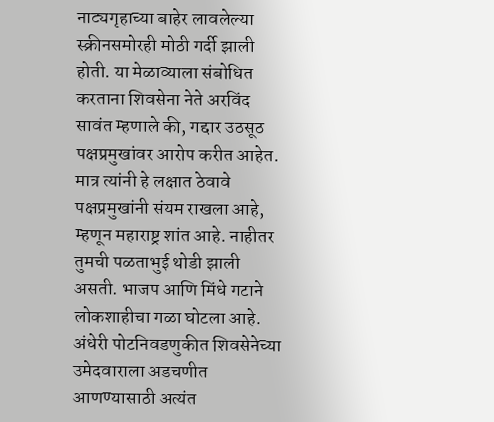नाट्यगृहाच्या बाहेर लावलेल्या स्क्रीनसमोरही मोठी गर्दी झाली होती. या मेळाव्याला संबोधित करताना शिवसेना नेते अरविंद सावंत म्हणाले की, गद्दार उठसूठ पक्षप्रमुखांवर आरोप करीत आहेत. मात्र त्यांनी हे लक्षात ठेवावे पक्षप्रमुखांनी संयम राखला आहे, म्हणून महाराष्ट्र शांत आहे. नाहीतर तुमची पळताभुई थोडी झाली असती. भाजप आणि मिंधे गटाने लोकशाहीचा गळा घोटला आहे. अंधेरी पोटनिवडणुकीत शिवसेनेच्या उमेदवाराला अडचणीत आणण्यासाठी अत्यंत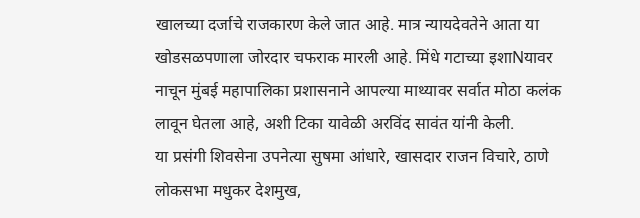खालच्या दर्जाचे राजकारण केले जात आहे. मात्र न्यायदेवतेने आता या खोडसळपणाला जोरदार चफराक मारली आहे. मिंधे गटाच्या इशाNयावर नाचून मुंबई महापालिका प्रशासनाने आपल्या माथ्यावर सर्वात मोठा कलंक लावून घेतला आहे, अशी टिका यावेळी अरविंद सावंत यांनी केली.
या प्रसंगी शिवसेना उपनेत्या सुषमा आंधारे, खासदार राजन विचारे, ठाणे लोकसभा मधुकर देशमुख,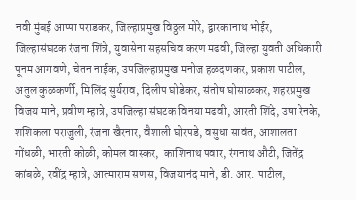नवी मुंबई आप्पा पराडकर, जिल्हाप्रमुख विठ्ठल मोरे, द्वारकानाथ भोईर, जिल्हासंघटक रंजना शिंत्रे, युवासेना सहसचिव करण मढवी, जिल्हा युवती अधिकारी पूनम आगवणे, चेतन नाईक, उपजिल्हाप्रमुख मनोज हळदणकर, प्रकाश पाटील, अतुल कुळकर्णी, मिलिंद सुर्यराव, दिलीप घोडेकर, संतोष घोसाळकर, शहरप्रमुख विजय माने, प्रवीण म्हात्रे, उपजिल्हा संघटक विनया मढवी, आरती शिंदे, उषा रेनके, शशिकला पराजुली, रंजना खैरनार, वैशाली घोरपडे, वसुधा सावंत, आशालता गोंधळी, भारती कोळी, कोमल वास्कर,  काशिनाथ पवार, रंगनाथ औटी, जितेंद्र कांबळे, रवींद्र म्हात्रे, आत्माराम सणस, विजयानंद माने, डी. आर. पाटील,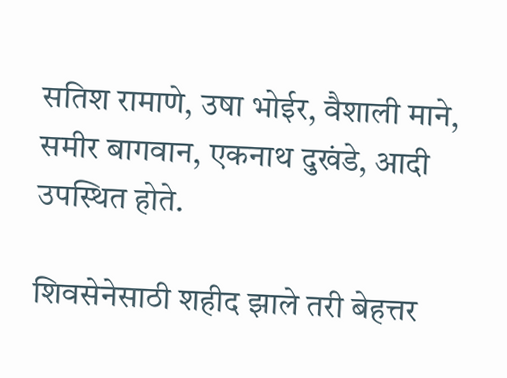सतिश रामाणे, उषा भोईर, वैशाली माने, समीर बागवान, एकनाथ दुखंडे, आदी उपस्थित होते.

शिवसेनेसाठी शहीद झाले तरी बेहत्तर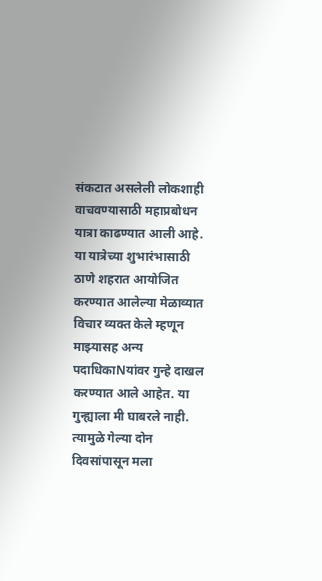संकटात असलेली लोकशाही वाचवण्यासाठी महाप्रबोधन यात्रा काढण्यात आली आहे. या यात्रेच्या शुभारंभासाठी ठाणे शहरात आयोजित करण्यात आलेल्या मेळाव्यात विचार व्यक्त केले म्हणून माझ्यासह अन्य पदाधिकाNयांवर गुन्हे दाखल करण्यात आले आहेत. या गुन्ह्याला मी घाबरले नाही. त्यामुळे गेल्या दोन दिवसांपासून मला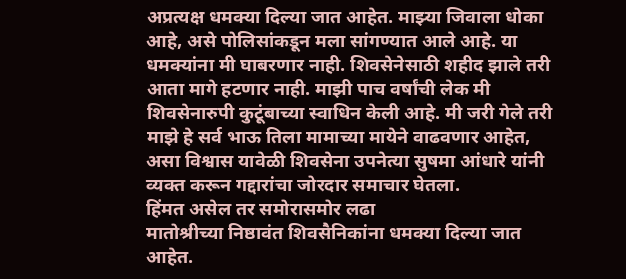अप्रत्यक्ष धमक्या दिल्या जात आहेत. माझ्या जिवाला धोका आहे, असे पोलिसांकडून मला सांगण्यात आले आहे. या धमक्यांना मी घाबरणार नाही. शिवसेनेसाठी शहीद झाले तरी आता मागे हटणार नाही. माझी पाच वर्षांची लेक मी शिवसेनारुपी कुटूंबाच्या स्वाधिन केली आहे. मी जरी गेले तरी माझे हे सर्व भाऊ तिला मामाच्या मायेने वाढवणार आहेत, असा विश्वास यावेळी शिवसेना उपनेत्या सुषमा आंधारे यांनी व्यक्त करून गद्दारांचा जोरदार समाचार घेतला.
हिंमत असेल तर समोरासमोर लढा
मातोश्रीच्या निष्ठावंत शिवसैनिकांना धमक्या दिल्या जात आहेत.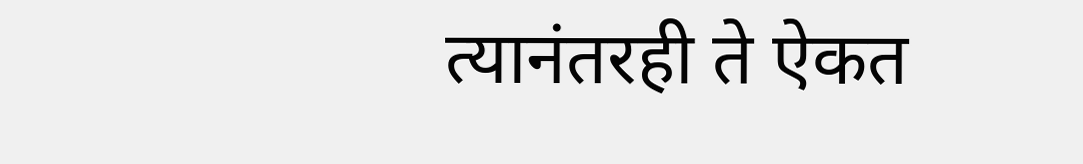त्यानंतरही ते ऐकत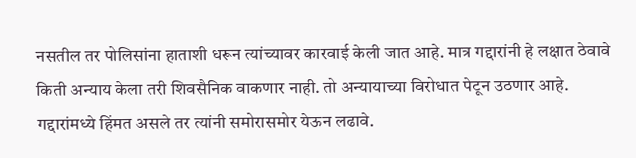नसतील तर पोलिसांना हाताशी धरून त्यांच्यावर कारवाई केली जात आहे. मात्र गद्दारांनी हे लक्षात ठेवावे किती अन्याय केला तरी शिवसैनिक वाकणार नाही. तो अन्यायाच्या विरोधात पेटून उठणार आहे. गद्दारांमध्ये हिंमत असले तर त्यांनी समोरासमोर येऊन लढावे.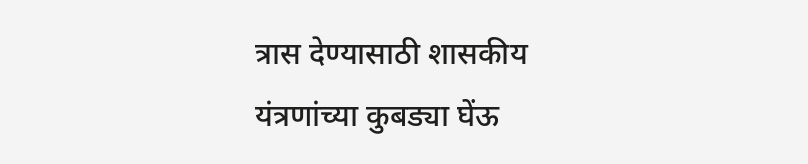त्रास देण्यासाठी शासकीय यंत्रणांच्या कुबड्या घेंऊ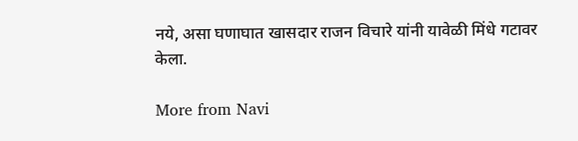नये, असा घणाघात खासदार राजन विचारे यांनी यावेळी मिंधे गटावर केला.

More from Navi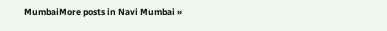MumbaiMore posts in Navi Mumbai »